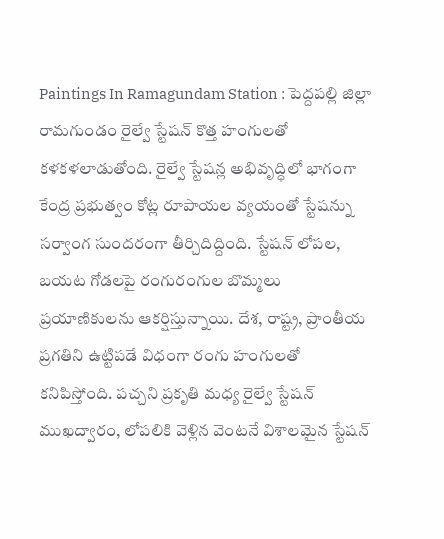Paintings In Ramagundam Station : పెద్దపల్లి జిల్లా రామగుండం రైల్వే స్టేషన్ కొత్త హంగులతో కళకళలాడుతోంది. రైల్వే స్టేషన్ల అభివృద్ధిలో భాగంగా కేంద్ర ప్రభుత్వం కోట్ల రూపాయల వ్యయంతో స్టేషన్ను సర్వాంగ సుందరంగా తీర్చిదిద్దింది. స్టేషన్ లోపల, బయట గోడలపై రంగురంగుల బొమ్మలు ప్రయాణికులను ఆకర్షిస్తున్నాయి. దేశ, రాష్ట్ర, ప్రాంతీయ ప్రగతిని ఉట్టిపడే విధంగా రంగు హంగులతో కనిపిస్తోంది. పచ్చని ప్రకృతి మధ్య రైల్వే స్టేషన్ ముఖద్వారం, లోపలికి వెళ్లిన వెంటనే విశాలమైన స్టేషన్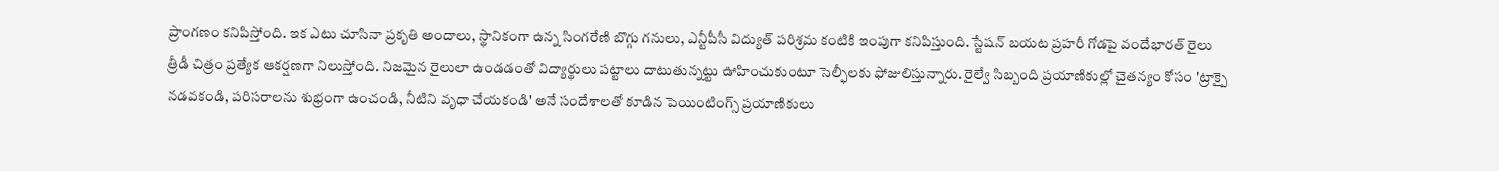ప్రాంగణం కనిపిస్తోంది. ఇక ఎటు చూసినా ప్రకృతి అందాలు, స్థానికంగా ఉన్న సింగరేణి బొగ్గు గనులు, ఎన్టీపీసీ విద్యుత్ పరిశ్రమ కంటికి ఇంపుగా కనిపిస్తుంది. స్టేషన్ బయట ప్రహరీ గోడపై వందేభారత్ రైలు త్రీడీ చిత్రం ప్రత్యేక ఆకర్షణగా నిలుస్తోంది. నిజమైన రైలులా ఉండడంతో విద్యార్థులు పట్టాలు దాటుతున్నట్టు ఊహించుకుంటూ సెల్ఫీలకు ఫోజులిస్తున్నారు. రైల్వే సిబ్బంది ప్రయాణికుల్లో చైతన్యం కోసం 'ట్రాక్పై నడవకండి, పరిసరాలను శుభ్రంగా ఉంచండి, నీటిని వృధా చేయకండి' అనే సందేశాలతో కూడిన పెయింటింగ్స్ ప్రయాణికులు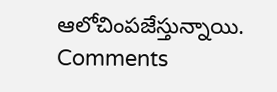ఆలోచింపజేస్తున్నాయి.
Comments